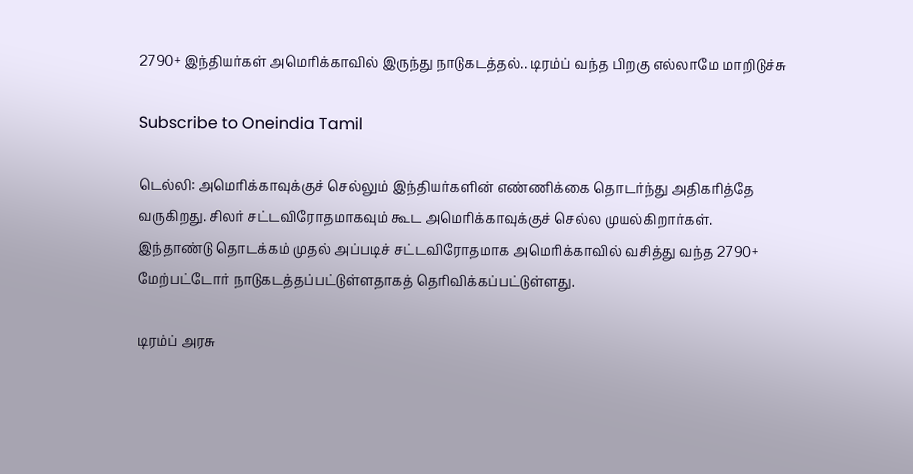2790+ இந்தியர்கள் அமெரிக்காவில் இருந்து நாடுகடத்தல்.. டிரம்ப் வந்த பிறகு எல்லாமே மாறிடுச்சு

Subscribe to Oneindia Tamil

டெல்லி: அமெரிக்காவுக்குச் செல்லும் இந்தியர்களின் எண்ணிக்கை தொடர்ந்து அதிகரித்தே வருகிறது. சிலர் சட்டவிரோதமாகவும் கூட அமெரிக்காவுக்குச் செல்ல முயல்கிறார்கள். இந்தாண்டு தொடக்கம் முதல் அப்படிச் சட்டவிரோதமாக அமெரிக்காவில் வசித்து வந்த 2790+ மேற்பட்டோர் நாடுகடத்தப்பட்டுள்ளதாகத் தெரிவிக்கப்பட்டுள்ளது.

டிரம்ப் அரசு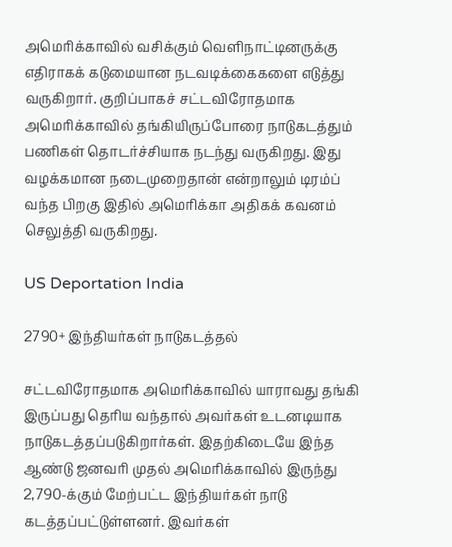அமெரிக்காவில் வசிக்கும் வெளிநாட்டினருக்கு எதிராகக் கடுமையான நடவடிக்கைகளை எடுத்து வருகிறார். குறிப்பாகச் சட்டவிரோதமாக அமெரிக்காவில் தங்கியிருப்போரை நாடுகடத்தும் பணிகள் தொடர்ச்சியாக நடந்து வருகிறது. இது வழக்கமான நடைமுறைதான் என்றாலும் டிரம்ப் வந்த பிறகு இதில் அமெரிக்கா அதிகக் கவனம் செலுத்தி வருகிறது.

US Deportation India

2790+ இந்தியர்கள் நாடுகடத்தல்

சட்டவிரோதமாக அமெரிக்காவில் யாராவது தங்கி இருப்பது தெரிய வந்தால் அவர்கள் உடனடியாக நாடுகடத்தப்படுகிறார்கள். இதற்கிடையே இந்த ஆண்டு ஜனவரி முதல் அமெரிக்காவில் இருந்து 2,790-க்கும் மேற்பட்ட இந்தியர்கள் நாடு கடத்தப்பட்டுள்ளனர். இவர்கள்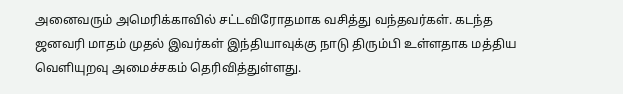அனைவரும் அமெரிக்காவில் சட்டவிரோதமாக வசித்து வந்தவர்கள். கடந்த ஜனவரி மாதம் முதல் இவர்கள் இந்தியாவுக்கு நாடு திரும்பி உள்ளதாக மத்திய வெளியுறவு அமைச்சகம் தெரிவித்துள்ளது.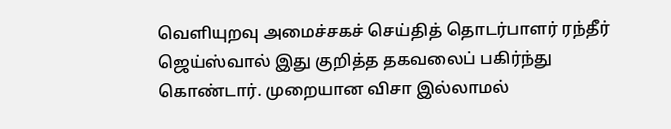வெளியுறவு அமைச்சகச் செய்தித் தொடர்பாளர் ரந்தீர் ஜெய்ஸ்வால் இது குறித்த தகவலைப் பகிர்ந்து கொண்டார். முறையான விசா இல்லாமல்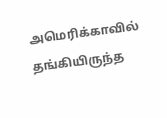அமெரிக்காவில் தங்கியிருந்த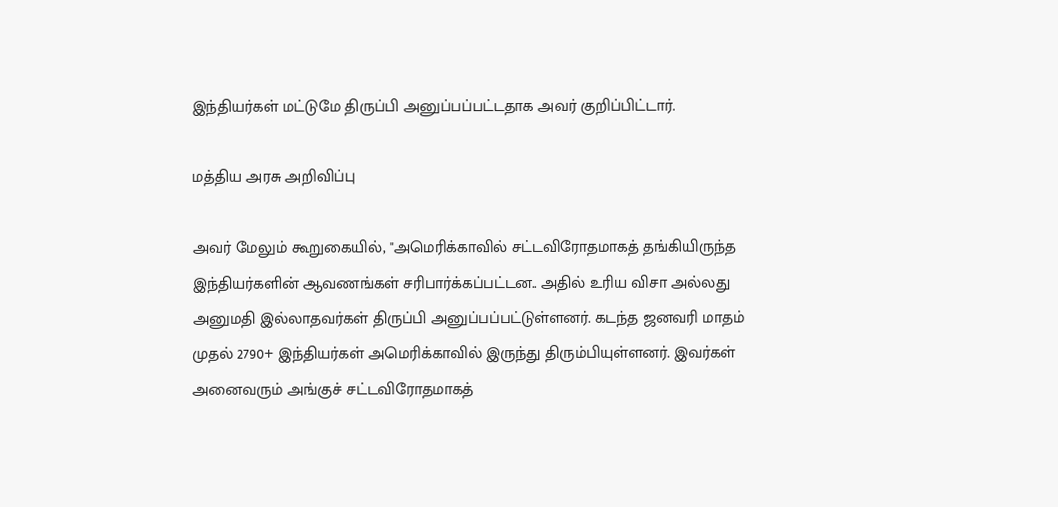இந்தியர்கள் மட்டுமே திருப்பி அனுப்பப்பட்டதாக அவர் குறிப்பிட்டார்.

மத்திய அரசு அறிவிப்பு

அவர் மேலும் கூறுகையில், "அமெரிக்காவில் சட்டவிரோதமாகத் தங்கியிருந்த இந்தியர்களின் ஆவணங்கள் சரிபார்க்கப்பட்டன.. அதில் உரிய விசா அல்லது அனுமதி இல்லாதவர்கள் திருப்பி அனுப்பப்பட்டுள்ளனர். கடந்த ஜனவரி மாதம் முதல் 2790+ இந்தியர்கள் அமெரிக்காவில் இருந்து திரும்பியுள்ளனர். இவர்கள் அனைவரும் அங்குச் சட்டவிரோதமாகத்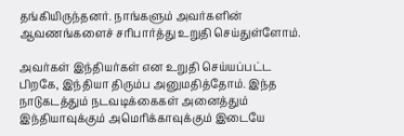தங்கியிருந்தனர். நாங்களும் அவர்களின் ஆவணங்களைச் சரிபார்த்து உறுதி செய்துள்ளோம்.

அவர்கள் இந்தியர்கள் என உறுதி செய்யப்பட்ட பிறகே, இந்தியா திரும்ப அனுமதித்தோம். இந்த நாடுகடத்தும் நடவடிக்கைகள் அனைத்தும் இந்தியாவுக்கும் அமெரிக்காவுக்கும் இடையே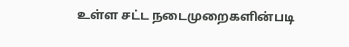உள்ள சட்ட நடைமுறைகளின்படி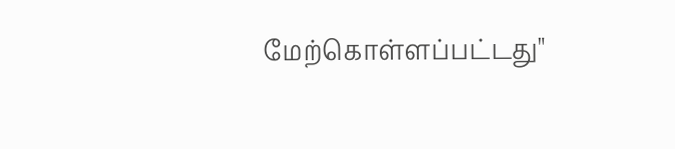மேற்கொள்ளப்பட்டது"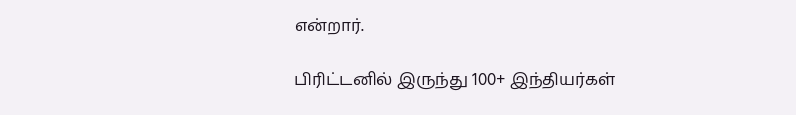என்றார்.

பிரிட்டனில் இருந்து 100+ இந்தியர்கள்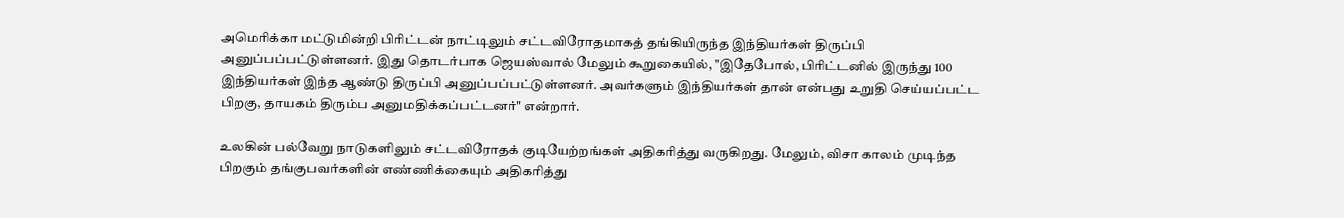அமெரிக்கா மட்டுமின்றி பிரிட்டன் நாட்டிலும் சட்டவிரோதமாகத் தங்கியிருந்த இந்தியர்கள் திருப்பி அனுப்பப்பட்டுள்ளனர். இது தொடர்பாக ஜெயஸ்வால் மேலும் கூறுகையில், "இதேபோல், பிரிட்டனில் இருந்து 100 இந்தியர்கள் இந்த ஆண்டு திருப்பி அனுப்பப்பட்டுள்ளனர். அவர்களும் இந்தியர்கள் தான் என்பது உறுதி செய்யப்பட்ட பிறகு, தாயகம் திரும்ப அனுமதிக்கப்பட்டனர்" என்றார்.

உலகின் பல்வேறு நாடுகளிலும் சட்டவிரோதக் குடியேற்றங்கள் அதிகரித்து வருகிறது. மேலும், விசா காலம் முடிந்த பிறகும் தங்குபவர்களின் எண்ணிக்கையும் அதிகரித்து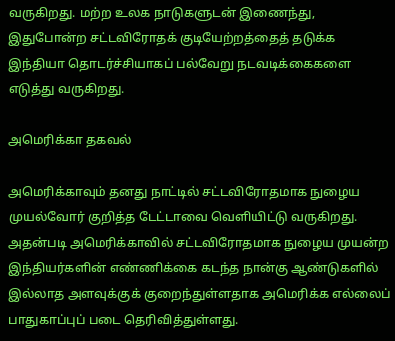வருகிறது. மற்ற உலக நாடுகளுடன் இணைந்து, இதுபோன்ற சட்டவிரோதக் குடியேற்றத்தைத் தடுக்க இந்தியா தொடர்ச்சியாகப் பல்வேறு நடவடிக்கைகளை எடுத்து வருகிறது.

அமெரிக்கா தகவல்

அமெரிக்காவும் தனது நாட்டில் சட்டவிரோதமாக நுழைய முயல்வோர் குறித்த டேட்டாவை வெளியிட்டு வருகிறது. அதன்படி அமெரிக்காவில் சட்டவிரோதமாக நுழைய முயன்ற இந்தியர்களின் எண்ணிக்கை கடந்த நான்கு ஆண்டுகளில் இல்லாத அளவுக்குக் குறைந்துள்ளதாக அமெரிக்க எல்லைப் பாதுகாப்புப் படை தெரிவித்துள்ளது.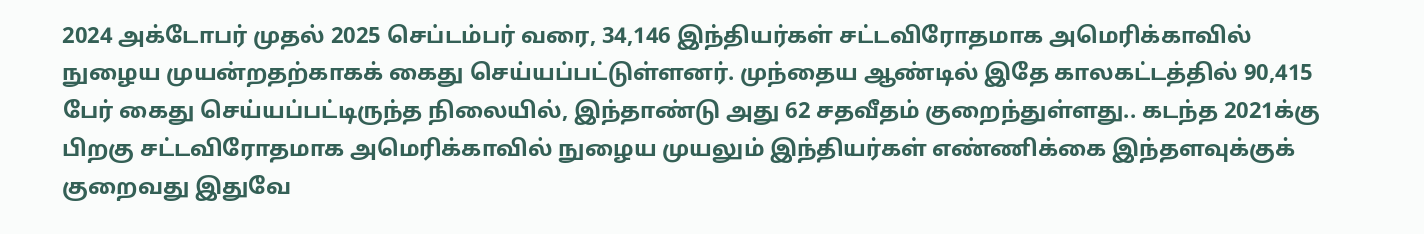2024 அக்டோபர் முதல் 2025 செப்டம்பர் வரை, 34,146 இந்தியர்கள் சட்டவிரோதமாக அமெரிக்காவில் நுழைய முயன்றதற்காகக் கைது செய்யப்பட்டுள்ளனர். முந்தைய ஆண்டில் இதே காலகட்டத்தில் 90,415 பேர் கைது செய்யப்பட்டிருந்த நிலையில், இந்தாண்டு அது 62 சதவீதம் குறைந்துள்ளது.. கடந்த 2021க்கு பிறகு சட்டவிரோதமாக அமெரிக்காவில் நுழைய முயலும் இந்தியர்கள் எண்ணிக்கை இந்தளவுக்குக் குறைவது இதுவே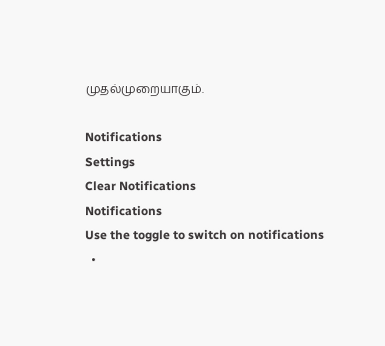முதல்முறையாகும்.

Notifications
Settings
Clear Notifications
Notifications
Use the toggle to switch on notifications
  •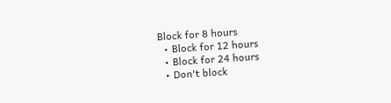Block for 8 hours
  • Block for 12 hours
  • Block for 24 hours
  • Don't block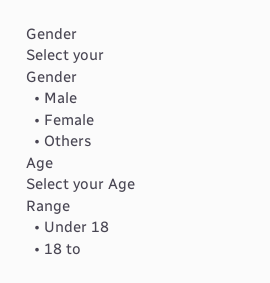Gender
Select your Gender
  • Male
  • Female
  • Others
Age
Select your Age Range
  • Under 18
  • 18 to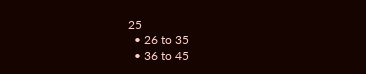25
  • 26 to 35
  • 36 to 45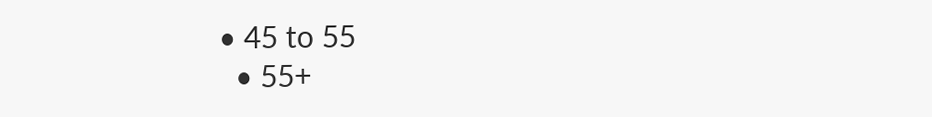• 45 to 55
  • 55+